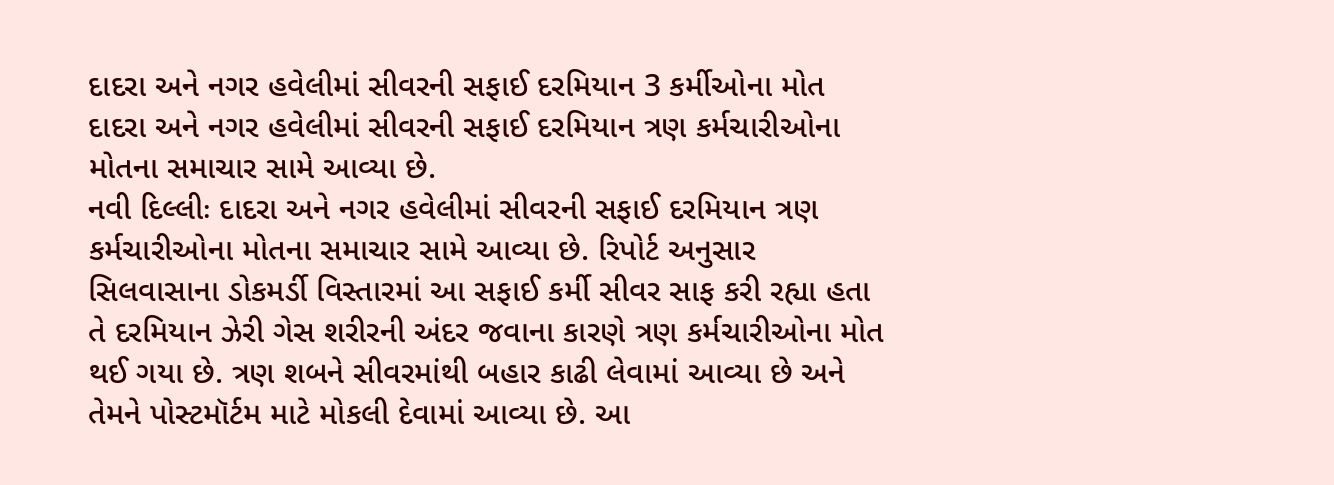દાદરા અને નગર હવેલીમાં સીવરની સફાઈ દરમિયાન 3 કર્મીઓના મોત
દાદરા અને નગર હવેલીમાં સીવરની સફાઈ દરમિયાન ત્રણ કર્મચારીઓના મોતના સમાચાર સામે આવ્યા છે.
નવી દિલ્લીઃ દાદરા અને નગર હવેલીમાં સીવરની સફાઈ દરમિયાન ત્રણ કર્મચારીઓના મોતના સમાચાર સામે આવ્યા છે. રિપોર્ટ અનુસાર સિલવાસાના ડોકમર્ડી વિસ્તારમાં આ સફાઈ કર્મી સીવર સાફ કરી રહ્યા હતા તે દરમિયાન ઝેરી ગેસ શરીરની અંદર જવાના કારણે ત્રણ કર્મચારીઓના મોત થઈ ગયા છે. ત્રણ શબને સીવરમાંથી બહાર કાઢી લેવામાં આવ્યા છે અને તેમને પોસ્ટમૉર્ટમ માટે મોકલી દેવામાં આવ્યા છે. આ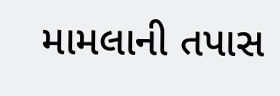મામલાની તપાસ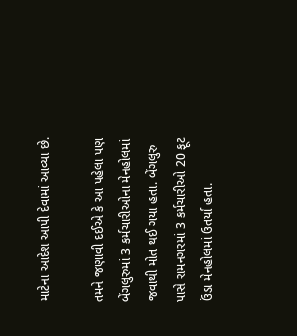માટેના આદેશ આપી દેવામાં આવ્યા છે.

તમને જણાવી દઈએ કે આ પહેલા પણ બેંગલુરુમાં 3 કર્મચારીઓના મેનહોલમાં જવાથી મોત થઈ ગયા હતા. બેંગલુરુ પાસે રામનગરમાં 3 કર્મચારીઓ 20 ફૂટ ઉંડા મેનહોલમાં ઉતર્યા હતા.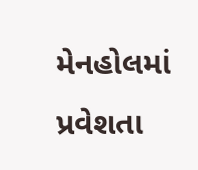મેનહોલમાં પ્રવેશતા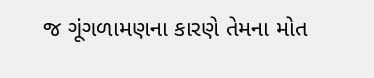જ ગૂંગળામણના કારણે તેમના મોત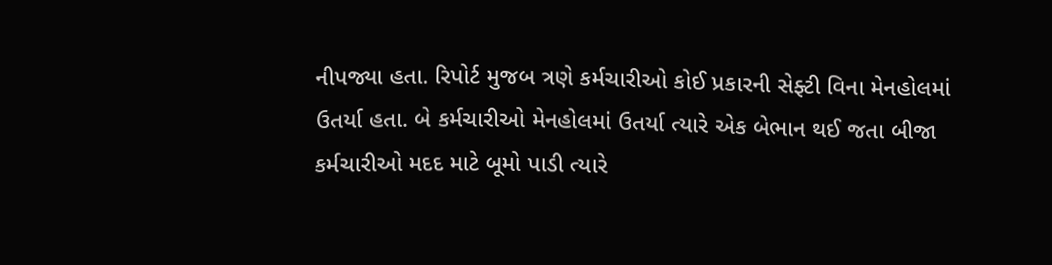નીપજ્યા હતા. રિપોર્ટ મુજબ ત્રણે કર્મચારીઓ કોઈ પ્રકારની સેફ્ટી વિના મેનહોલમાં ઉતર્યા હતા. બે કર્મચારીઓ મેનહોલમાં ઉતર્યા ત્યારે એક બેભાન થઈ જતા બીજા કર્મચારીઓ મદદ માટે બૂમો પાડી ત્યારે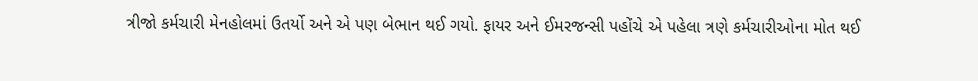ત્રીજો કર્મચારી મેનહોલમાં ઉતર્યો અને એ પણ બેભાન થઈ ગયો. ફાયર અને ઈમરજન્સી પહોંચે એ પહેલા ત્રણે કર્મચારીઓના મોત થઈ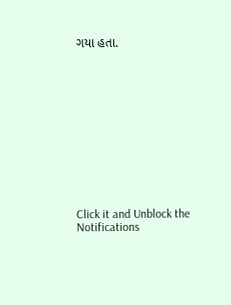ગયા હતા.












Click it and Unblock the Notifications